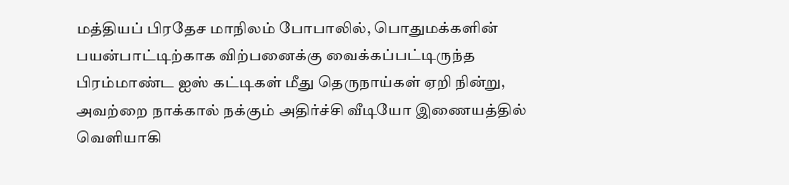மத்தியப் பிரதேச மாநிலம் போபாலில், பொதுமக்களின் பயன்பாட்டிற்காக விற்பனைக்கு வைக்கப்பட்டிருந்த பிரம்மாண்ட ஐஸ் கட்டிகள் மீது தெருநாய்கள் ஏறி நின்று, அவற்றை நாக்கால் நக்கும் அதிர்ச்சி வீடியோ இணையத்தில் வெளியாகி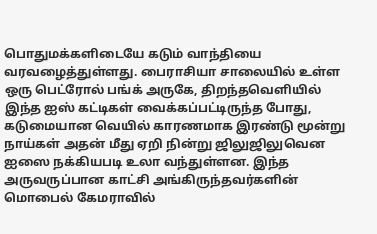பொதுமக்களிடையே கடும் வாந்தியை வரவழைத்துள்ளது. பைராசியா சாலையில் உள்ள ஒரு பெட்ரோல் பங்க் அருகே, திறந்தவெளியில் இந்த ஐஸ் கட்டிகள் வைக்கப்பட்டிருந்த போது, கடுமையான வெயில் காரணமாக இரண்டு மூன்று நாய்கள் அதன் மீது ஏறி நின்று ஜிலுஜிலுவென ஐஸை நக்கியபடி உலா வந்துள்ளன. இந்த அருவருப்பான காட்சி அங்கிருந்தவர்களின் மொபைல் கேமராவில்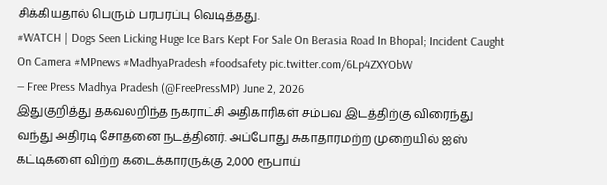சிக்கியதால் பெரும் பரபரப்பு வெடித்தது.
#WATCH | Dogs Seen Licking Huge Ice Bars Kept For Sale On Berasia Road In Bhopal; Incident Caught On Camera #MPnews #MadhyaPradesh #foodsafety pic.twitter.com/6Lp4ZXYObW
— Free Press Madhya Pradesh (@FreePressMP) June 2, 2026
இதுகுறித்து தகவலறிந்த நகராட்சி அதிகாரிகள் சம்பவ இடத்திற்கு விரைந்து வந்து அதிரடி சோதனை நடத்தினர். அப்போது சுகாதாரமற்ற முறையில் ஐஸ் கட்டிகளை விற்ற கடைக்காரருக்கு 2,000 ரூபாய்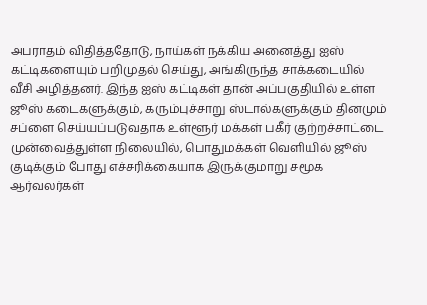அபராதம் விதித்ததோடு, நாய்கள் நக்கிய அனைத்து ஐஸ் கட்டிகளையும் பறிமுதல் செய்து, அங்கிருந்த சாக்கடையில் வீசி அழித்தனர். இந்த ஐஸ் கட்டிகள் தான் அப்பகுதியில் உள்ள ஜூஸ் கடைகளுக்கும், கரும்புச்சாறு ஸ்டால்களுக்கும் தினமும் சப்ளை செய்யப்படுவதாக உள்ளூர் மக்கள் பகீர் குற்றச்சாட்டை முன்வைத்துள்ள நிலையில், பொதுமக்கள் வெளியில் ஜூஸ் குடிக்கும் போது எச்சரிக்கையாக இருக்குமாறு சமூக ஆர்வலர்கள்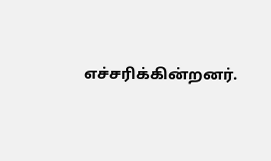எச்சரிக்கின்றனர்.